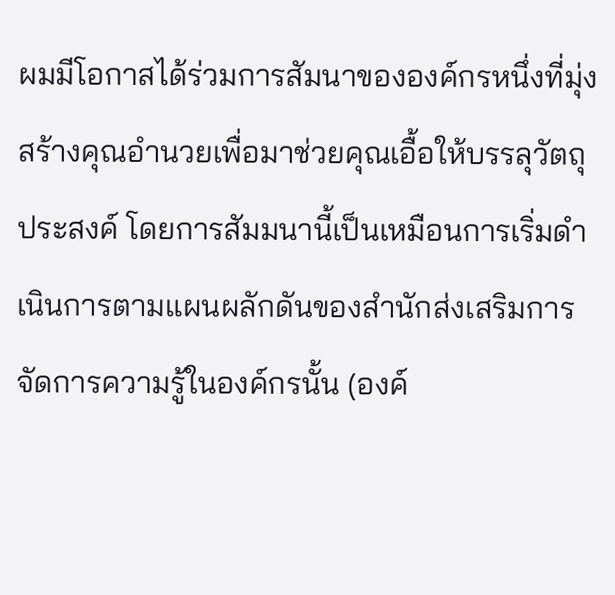ผมมีโอกาสได้ร่วมการสัมนาขององค์กรหนึ่งที่มุ่งสร้างคุณอำนวยเพื่อมาช่วยคุณเอื้อให้บรรลุวัตถุประสงค์ โดยการสัมมนานี้เป็นเหมือนการเริ่มดำเนินการตามแผนผลักดันของสำนักส่งเสริมการจัดการความรู้ในองค์กรนั้น (องค์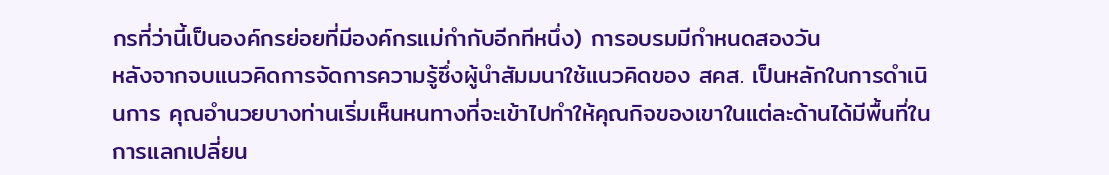กรที่ว่านี้เป็นองค์กรย่อยที่มีองค์กรแม่กำกับอีกทีหนึ่ง) การอบรมมีกำหนดสองวัน
หลังจากจบแนวคิดการจัดการความรู้ซึ่งผู้นำสัมมนาใช้แนวคิดของ สคส. เป็นหลักในการดำเนินการ คุณอำนวยบางท่านเริ่มเห็นหนทางที่จะเข้าไปทำให้คุณกิจของเขาในแต่ละด้านได้มีพื้นที่ในการแลกเปลี่ยน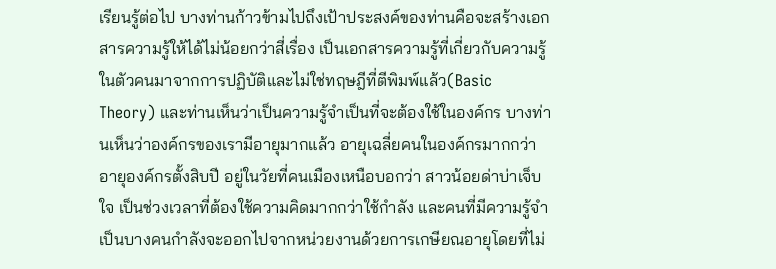เรียนรู้ต่อไป บางท่านก้าวข้ามไปถึงเป้าประสงค์ของท่านคือจะสร้างเอกสารความรู้ให้ได้ไม่น้อยกว่าสี่เรื่อง เป็นเอกสารความรู้ที่เกี่ยวกับความรู้ในตัวคนมาจากการปฏิบัติและไม่ใช่ทฤษฎีที่ตีพิมพ์แล้ว(Basic Theory) และท่านเห็นว่าเป็นความรู้จำเป็นที่จะต้องใช้ในองค์กร บางท่านเห็นว่าองค์กรของเรามีอายุมากแล้ว อายุเฉลี่ยคนในองค์กรมากกว่าอายุองค์กรตั้งสิบปี อยู่ในวัยที่คนเมืองเหนือบอกว่า สาวน้อยด่าบ่าเจ็บใจ เป็นช่วงเวลาที่ต้องใช้ความคิดมากกว่าใช้กำลัง และคนที่มีความรู้จำเป็นบางคนกำลังจะออกไปจากหน่วยงานด้วยการเกษียณอายุโดยที่ไม่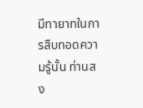มีทายาทในการสืบทอดความรู้นั้น ท่านสง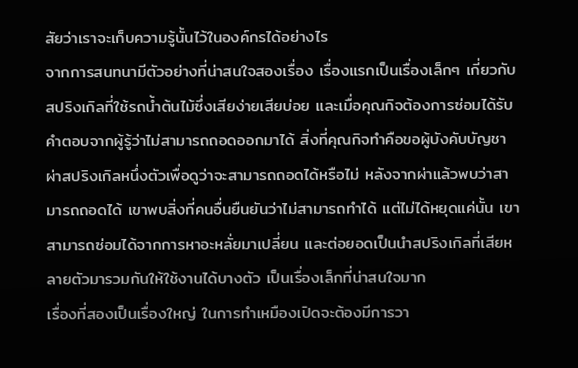สัยว่าเราจะเก็บความรู้นั้นไว้ในองค์กรได้อย่างไร
จากการสนทนามีตัวอย่างที่น่าสนใจสองเรื่อง เรื่องแรกเป็นเรื่องเล็กๆ เกี่ยวกับสปริงเกิลที่ใช้รถน้ำต้นไม้ซึ่งเสียง่ายเสียบ่อย และเมื่อคุณกิจต้องการซ่อมได้รับคำตอบจากผู้รู้ว่าไม่สามารถถอดออกมาได้ สิ่งที่คุณกิจทำคือขอผู้บังคับบัญชาผ่าสปริงเกิลหนึ่งตัวเพื่อดูว่าจะสามารถถอดได้หรือไม่ หลังจากผ่าแล้วพบว่าสามารถถอดได้ เขาพบสิ่งที่คนอื่นยืนยันว่าไม่สามารถทำได้ แต่ไม่ได้หยุดแค่นั้น เขาสามารถซ่อมได้จากการหาอะหลั่ยมาเปลี่ยน และต่อยอดเป็นนำสปริงเกิลที่เสียหลายตัวมารวมกันให้ใช้งานได้บางตัว เป็นเรื่องเล็กที่น่าสนใจมาก
เรื่องที่สองเป็นเรื่องใหญ่ ในการทำเหมืองเปิดจะต้องมีการวา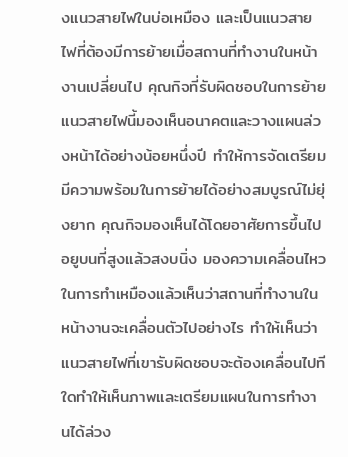งแนวสายไฟในบ่อเหมือง และเป็นแนวสายไฟที่ต้องมีการย้ายเมื่อสถานที่ทำงานในหน้างานเปลี่ยนไป คุณกิจที่รับผิดชอบในการย้ายแนวสายไฟนี้มองเห็นอนาคตและวางแผนล่วงหน้าได้อย่างน้อยหนึ่งปี ทำให้การจัดเตรียมมีความพร้อมในการย้ายได้อย่างสมบูรณ์ไม่ยุ่งยาก คุณกิจมองเห็นได้โดยอาศัยการขึ้นไปอยูบนที่สูงแล้วสงบนิ่ง มองความเคลื่อนไหวในการทำเหมืองแล้วเห็นว่าสถานที่ทำงานในหน้างานจะเคลื่อนตัวไปอย่างไร ทำให้เห็นว่าแนวสายไฟที่เขารับผิดชอบจะต้องเคลื่อนไปทีใดทำให้เห็นภาพและเตรียมแผนในการทำงานได้ล่วง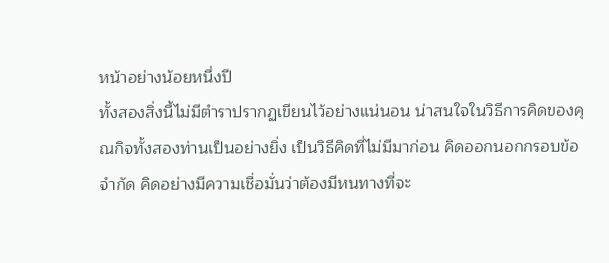หน้าอย่างน้อยหนึ่งปี
ทั้งสองสิ่งนี้ไม่มีตำราปรากฏเขียนไว้อย่างแน่นอน น่าสนใจในวิธีการคิดของคุณกิจทั้งสองท่านเป็นอย่างยิ่ง เป็นวิธีคิดที่ไม่มีมาก่อน คิดออกนอกกรอบข้อจำกัด คิดอย่างมีความเชื่อมั่นว่าต้องมีหนทางที่จะ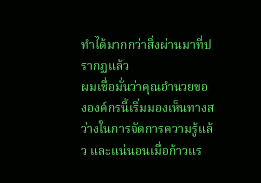ทำได้มากกว่าสิ่งผ่านมาที่ปรากฏแล้ว
ผมเชื่อมั่นว่าคุณอำนวยขององค์กรนี้เริ่มมองเห็นทางสว่างในการจัดการความรู้แล้ว และแน่นอนเมื่อก้าวแร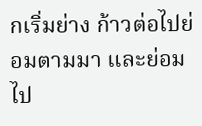กเริ่มย่าง ก้าวต่อไปย่อมตามมา และย่อมไป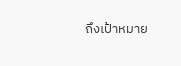ถึงเป้าหมาย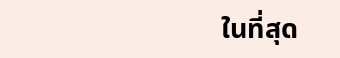ในที่สุด